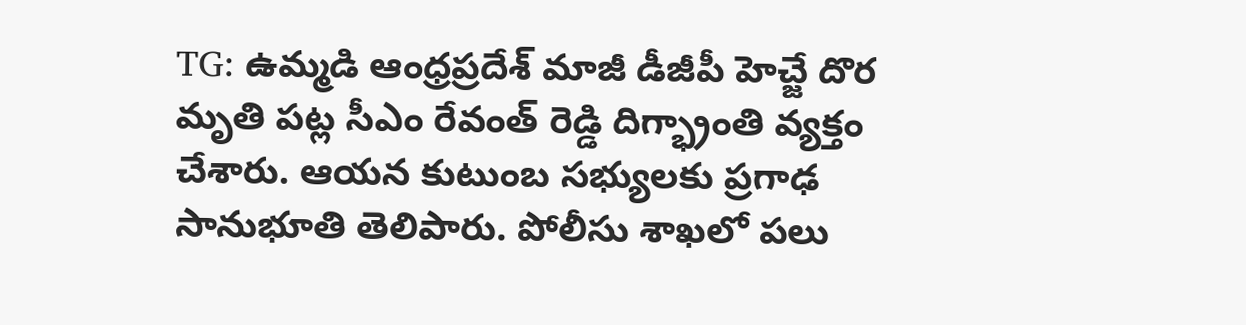TG: ఉమ్మడి ఆంధ్రప్రదేశ్ మాజీ డీజీపీ హెచ్జే దొర మృతి పట్ల సీఎం రేవంత్ రెడ్డి దిగ్భ్రాంతి వ్యక్తం చేశారు. ఆయన కుటుంబ సభ్యులకు ప్రగాఢ సానుభూతి తెలిపారు. పోలీసు శాఖలో పలు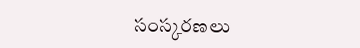సంస్కరణలు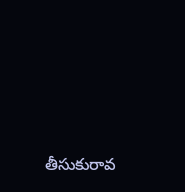తీసుకురావ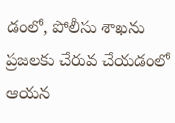డంలో, పోలీసు శాఖను ప్రజలకు చేరువ చేయడంలో ఆయన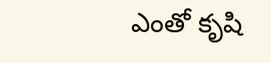ఎంతో కృషి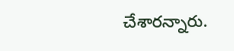చేశారన్నారు.